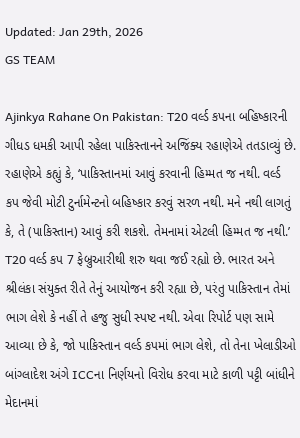Updated: Jan 29th, 2026
GS TEAM

Ajinkya Rahane On Pakistan: T20 વર્લ્ડ કપના બહિષ્કારની ગીધડ ધમકી આપી રહેલા પાકિસ્તાનને અજિંક્ય રહાણેએ તતડાવ્યું છે. રહાણેએ કહ્યું કે, ‘પાકિસ્તાનમાં આવું કરવાની હિમ્મત જ નથી. વર્લ્ડ કપ જેવી મોટી ટુર્નામેન્ટનો બહિષ્કાર કરવું સરળ નથી. મને નથી લાગતું કે, તે (પાકિસ્તાન) આવું કરી શકશે. તેમનામાં એટલી હિમ્મત જ નથી.’
T20 વર્લ્ડ કપ 7 ફેબ્રુઆરીથી શરુ થવા જઈ રહ્યો છે. ભારત અને શ્રીલંકા સંયુક્ત રીતે તેનું આયોજન કરી રહ્યા છે, પરંતુ પાકિસ્તાન તેમાં ભાગ લેશે કે નહીં તે હજુ સુધી સ્પષ્ટ નથી. એવા રિપોર્ટ પણ સામે આવ્યા છે કે, જો પાકિસ્તાન વર્લ્ડ કપમાં ભાગ લેશે, તો તેના ખેલાડીઓ બાંગ્લાદેશ અંગે ICCના નિર્ણયનો વિરોધ કરવા માટે કાળી પટ્ટી બાંધીને મેદાનમાં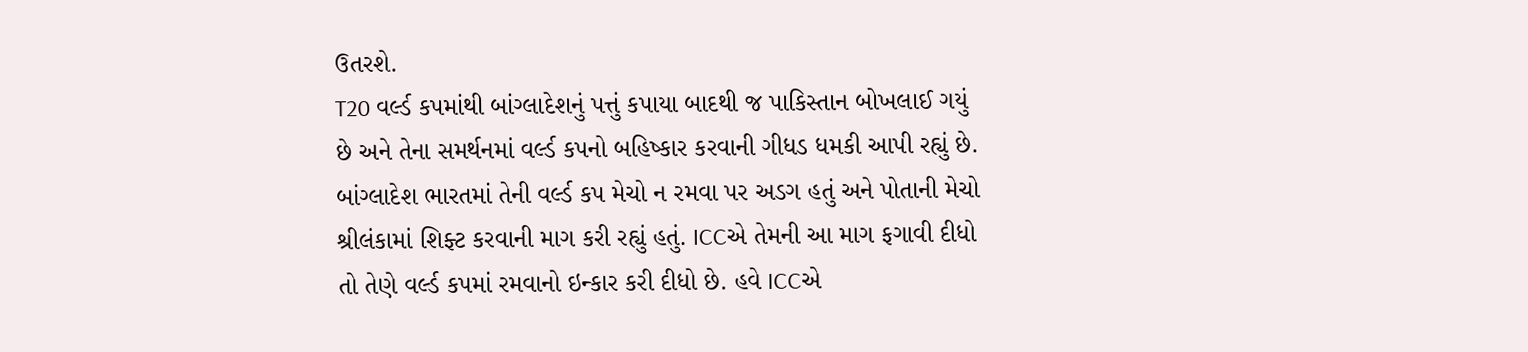ઉતરશે.
T20 વર્લ્ડ કપમાંથી બાંગ્લાદેશનું પત્તું કપાયા બાદથી જ પાકિસ્તાન બોખલાઈ ગયું છે અને તેના સમર્થનમાં વર્લ્ડ કપનો બહિષ્કાર કરવાની ગીધડ ધમકી આપી રહ્યું છે. બાંગ્લાદેશ ભારતમાં તેની વર્લ્ડ કપ મેચો ન રમવા પર અડગ હતું અને પોતાની મેચો શ્રીલંકામાં શિફ્ટ કરવાની માગ કરી રહ્યું હતું. ICCએ તેમની આ માગ ફગાવી દીધો તો તેણે વર્લ્ડ કપમાં રમવાનો ઇન્કાર કરી દીધો છે. હવે ICCએ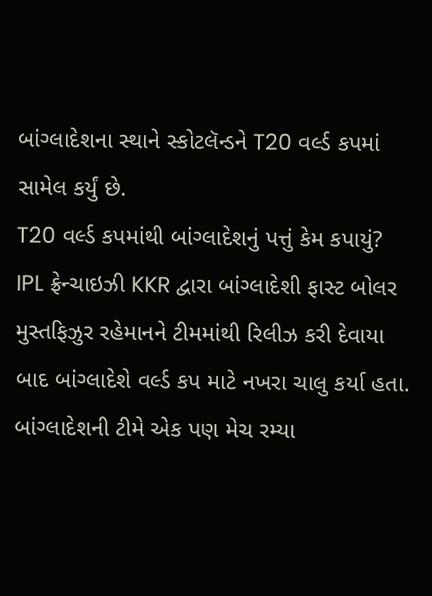બાંગ્લાદેશના સ્થાને સ્કોટલૅન્ડને T20 વર્લ્ડ કપમાં સામેલ કર્યું છે.
T20 વર્લ્ડ કપમાંથી બાંગ્લાદેશનું પત્તું કેમ કપાયું?
IPL ફ્રેન્ચાઇઝી KKR દ્વારા બાંગ્લાદેશી ફાસ્ટ બોલર મુસ્તફિઝુર રહેમાનને ટીમમાંથી રિલીઝ કરી દેવાયા બાદ બાંગ્લાદેશે વર્લ્ડ કપ માટે નખરા ચાલુ કર્યા હતા. બાંગ્લાદેશની ટીમે એક પણ મેચ રમ્યા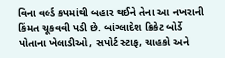વિના વર્લ્ડ કપમાંથી બહાર થઈને તેના આ નખરાની કિંમત ચૂકવવી પડી છે. બાંગ્લાદેશ ક્રિકેટ બોર્ડે પોતાના ખેલાડીઓ, સપોર્ટ સ્ટાફ, ચાહકો અને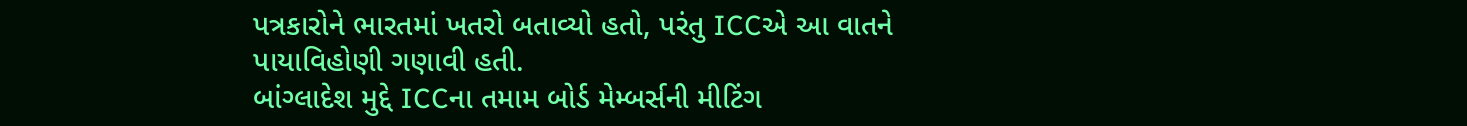પત્રકારોને ભારતમાં ખતરો બતાવ્યો હતો, પરંતુ ICCએ આ વાતને પાયાવિહોણી ગણાવી હતી.
બાંગ્લાદેશ મુદ્દે ICCના તમામ બોર્ડ મેમ્બર્સની મીટિંગ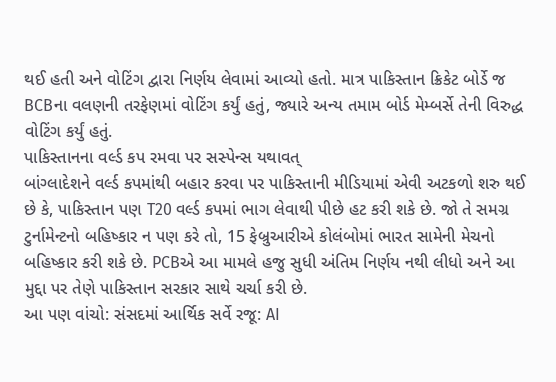થઈ હતી અને વોટિંગ દ્વારા નિર્ણય લેવામાં આવ્યો હતો. માત્ર પાકિસ્તાન ક્રિકેટ બોર્ડે જ BCBના વલણની તરફેણમાં વોટિંગ કર્યું હતું, જ્યારે અન્ય તમામ બોર્ડ મેમ્બર્સે તેની વિરુદ્ધ વોટિંગ કર્યું હતું.
પાકિસ્તાનના વર્લ્ડ કપ રમવા પર સસ્પેન્સ યથાવત્
બાંગ્લાદેશને વર્લ્ડ કપમાંથી બહાર કરવા પર પાકિસ્તાની મીડિયામાં એવી અટકળો શરુ થઈ છે કે, પાકિસ્તાન પણ T20 વર્લ્ડ કપમાં ભાગ લેવાથી પીછે હટ કરી શકે છે. જો તે સમગ્ર ટુર્નામેન્ટનો બહિષ્કાર ન પણ કરે તો, 15 ફેબ્રુઆરીએ કોલંબોમાં ભારત સામેની મેચનો બહિષ્કાર કરી શકે છે. PCBએ આ મામલે હજુ સુધી અંતિમ નિર્ણય નથી લીધો અને આ મુદ્દા પર તેણે પાકિસ્તાન સરકાર સાથે ચર્ચા કરી છે.
આ પણ વાંચો: સંસદમાં આર્થિક સર્વે રજૂ: AI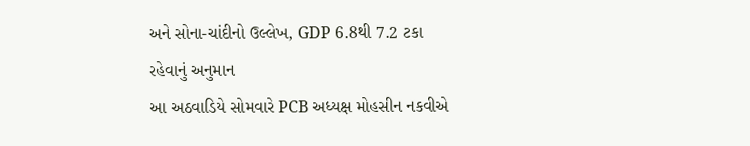અને સોના-ચાંદીનો ઉલ્લેખ, GDP 6.8થી 7.2 ટકા રહેવાનું અનુમાન
આ અઠવાડિયે સોમવારે PCB અધ્યક્ષ મોહસીન નકવીએ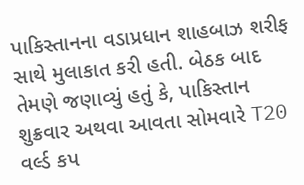પાકિસ્તાનના વડાપ્રધાન શાહબાઝ શરીફ સાથે મુલાકાત કરી હતી. બેઠક બાદ તેમણે જણાવ્યું હતું કે, પાકિસ્તાન શુક્રવાર અથવા આવતા સોમવારે T20 વર્લ્ડ કપ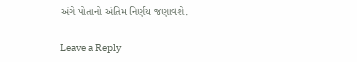અંગે પોતાનો અંતિમ નિર્ણય જણાવશે.

Leave a Reply